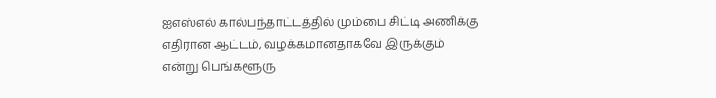ஐஎஸ்எல் கால்பந்தாட்டத்தில் மும்பை சிட்டி அணிக்கு எதிரான ஆட்டம், வழக்கமானதாகவே இருக்கும் என்று பெங்களூரு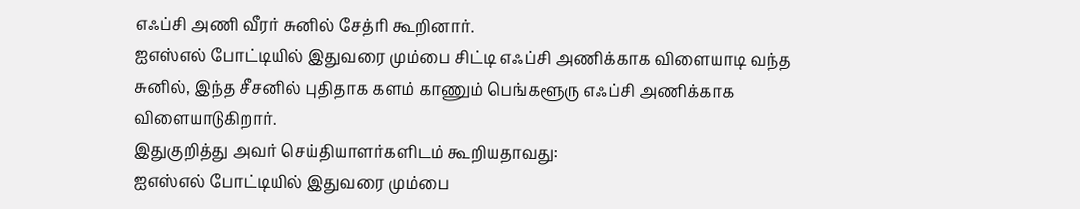எஃப்சி அணி வீரர் சுனில் சேத்ரி கூறினார்.
ஐஎஸ்எல் போட்டியில் இதுவரை மும்பை சிட்டி எஃப்சி அணிக்காக விளையாடி வந்த சுனில், இந்த சீசனில் புதிதாக களம் காணும் பெங்களூரு எஃப்சி அணிக்காக விளையாடுகிறார்.
இதுகுறித்து அவர் செய்தியாளர்களிடம் கூறியதாவது:
ஐஎஸ்எல் போட்டியில் இதுவரை மும்பை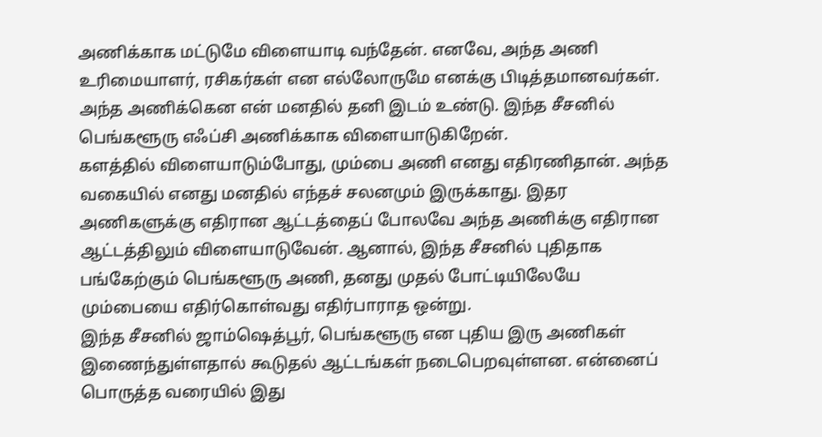அணிக்காக மட்டுமே விளையாடி வந்தேன். எனவே, அந்த அணி உரிமையாளர், ரசிகர்கள் என எல்லோருமே எனக்கு பிடித்தமானவர்கள். அந்த அணிக்கென என் மனதில் தனி இடம் உண்டு. இந்த சீசனில் பெங்களூரு எஃப்சி அணிக்காக விளையாடுகிறேன்.
களத்தில் விளையாடும்போது, மும்பை அணி எனது எதிரணிதான். அந்த வகையில் எனது மனதில் எந்தச் சலனமும் இருக்காது. இதர அணிகளுக்கு எதிரான ஆட்டத்தைப் போலவே அந்த அணிக்கு எதிரான ஆட்டத்திலும் விளையாடுவேன். ஆனால், இந்த சீசனில் புதிதாக பங்கேற்கும் பெங்களூரு அணி, தனது முதல் போட்டியிலேயே மும்பையை எதிர்கொள்வது எதிர்பாராத ஒன்று.
இந்த சீசனில் ஜாம்ஷெத்பூர், பெங்களூரு என புதிய இரு அணிகள் இணைந்துள்ளதால் கூடுதல் ஆட்டங்கள் நடைபெறவுள்ளன. என்னைப் பொருத்த வரையில் இது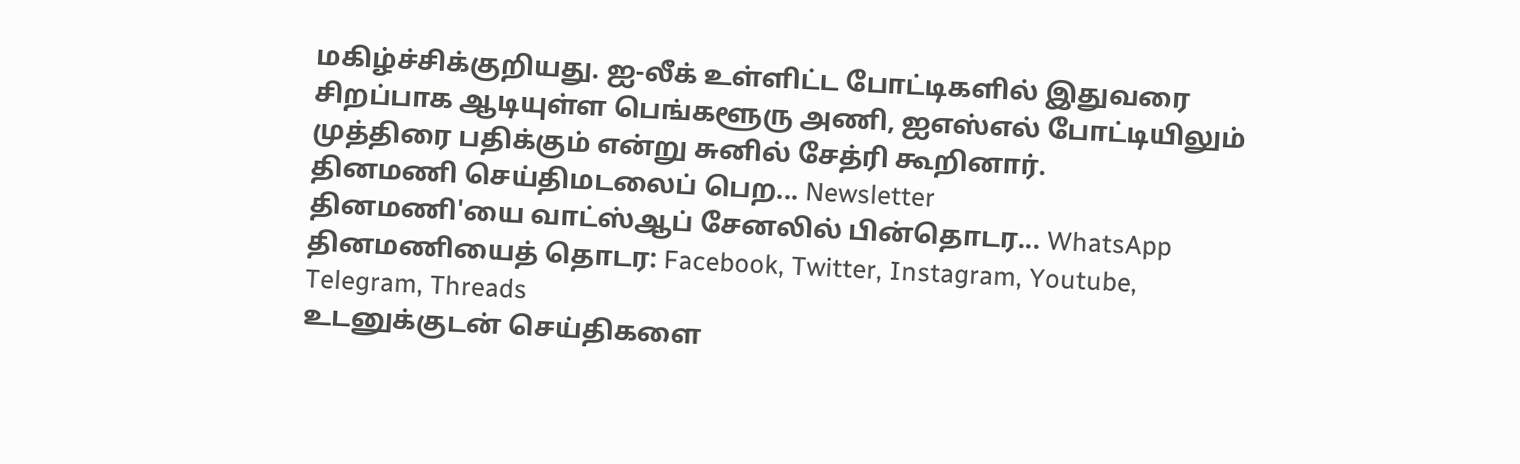மகிழ்ச்சிக்குறியது. ஐ-லீக் உள்ளிட்ட போட்டிகளில் இதுவரை சிறப்பாக ஆடியுள்ள பெங்களூரு அணி, ஐஎஸ்எல் போட்டியிலும் முத்திரை பதிக்கும் என்று சுனில் சேத்ரி கூறினார்.
தினமணி செய்திமடலைப் பெற... Newsletter
தினமணி'யை வாட்ஸ்ஆப் சேனலில் பின்தொடர... WhatsApp
தினமணியைத் தொடர: Facebook, Twitter, Instagram, Youtube, Telegram, Threads
உடனுக்குடன் செய்திகளை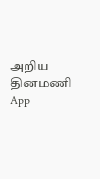அறிய தினமணி App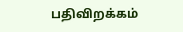பதிவிறக்கம்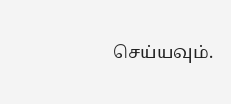செய்யவும்.